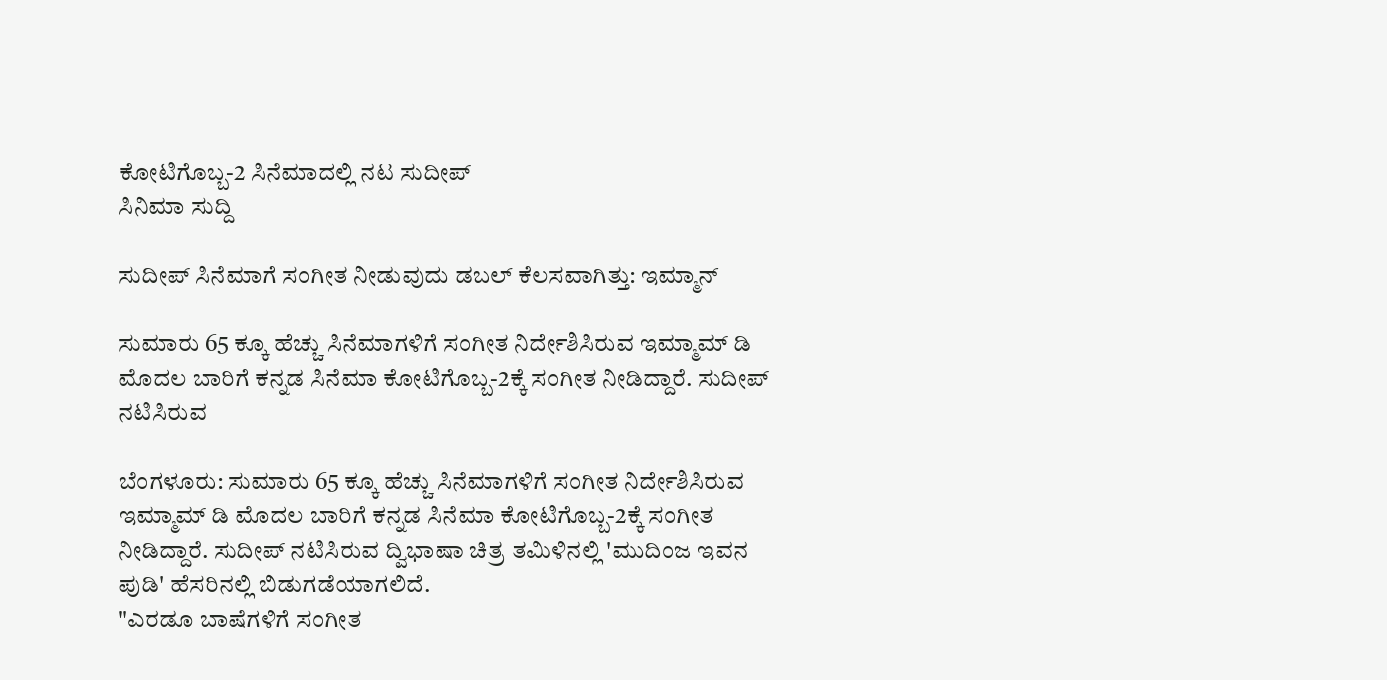ಕೋಟಿಗೊಬ್ಬ-2 ಸಿನೆಮಾದಲ್ಲಿ ನಟ ಸುದೀಪ್
ಸಿನಿಮಾ ಸುದ್ದಿ

ಸುದೀಪ್ ಸಿನೆಮಾಗೆ ಸಂಗೀತ ನೀಡುವುದು ಡಬಲ್ ಕೆಲಸವಾಗಿತ್ತು: ಇಮ್ಮಾನ್

ಸುಮಾರು 65 ಕ್ಕೂ ಹೆಚ್ಚು ಸಿನೆಮಾಗಳಿಗೆ ಸಂಗೀತ ನಿರ್ದೇಶಿಸಿರುವ ಇಮ್ಮಾಮ್ ಡಿ ಮೊದಲ ಬಾರಿಗೆ ಕನ್ನಡ ಸಿನೆಮಾ ಕೋಟಿಗೊಬ್ಬ-2ಕ್ಕೆ ಸಂಗೀತ ನೀಡಿದ್ದಾರೆ. ಸುದೀಪ್ ನಟಿಸಿರುವ

ಬೆಂಗಳೂರು: ಸುಮಾರು 65 ಕ್ಕೂ ಹೆಚ್ಚು ಸಿನೆಮಾಗಳಿಗೆ ಸಂಗೀತ ನಿರ್ದೇಶಿಸಿರುವ ಇಮ್ಮಾಮ್ ಡಿ ಮೊದಲ ಬಾರಿಗೆ ಕನ್ನಡ ಸಿನೆಮಾ ಕೋಟಿಗೊಬ್ಬ-2ಕ್ಕೆ ಸಂಗೀತ ನೀಡಿದ್ದಾರೆ. ಸುದೀಪ್ ನಟಿಸಿರುವ ದ್ವಿಭಾಷಾ ಚಿತ್ರ ತಮಿಳಿನಲ್ಲಿ 'ಮುದಿಂಜ ಇವನ ಪುಡಿ' ಹೆಸರಿನಲ್ಲಿ ಬಿಡುಗಡೆಯಾಗಲಿದೆ.
"ಎರಡೂ ಬಾಷೆಗಳಿಗೆ ಸಂಗೀತ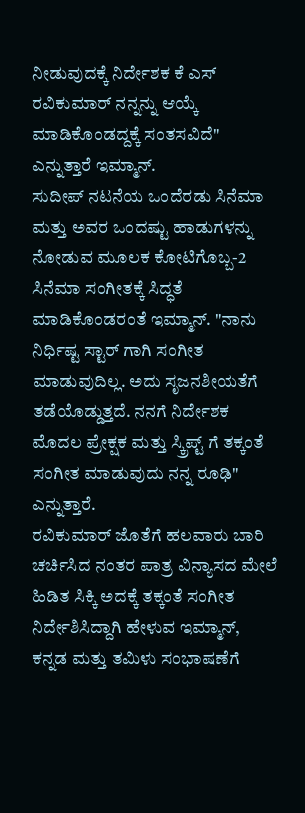ನೀಡುವುದಕ್ಕೆ ನಿರ್ದೇಶಕ ಕೆ ಎಸ್ ರವಿಕುಮಾರ್ ನನ್ನನ್ನು ಆಯ್ಕೆ ಮಾಡಿಕೊಂಡದ್ದಕ್ಕೆ ಸಂತಸವಿದೆ" ಎನ್ನುತ್ತಾರೆ ಇಮ್ಮಾನ್.
ಸುದೀಪ್ ನಟನೆಯ ಒಂದೆರಡು ಸಿನೆಮಾ ಮತ್ತು ಅವರ ಒಂದಷ್ಟು ಹಾಡುಗಳನ್ನು ನೋಡುವ ಮೂಲಕ ಕೋಟಿಗೊಬ್ಬ-2 ಸಿನೆಮಾ ಸಂಗೀತಕ್ಕೆ ಸಿದ್ಧತೆ ಮಾಡಿಕೊಂಡರಂತೆ ಇಮ್ಮಾನ್. "ನಾನು ನಿರ್ಧಿಷ್ಟ ಸ್ಟಾರ್ ಗಾಗಿ ಸಂಗೀತ ಮಾಡುವುದಿಲ್ಲ. ಅದು ಸೃಜನಶೀಯತೆಗೆ ತಡೆಯೊಡ್ಡುತ್ತದೆ. ನನಗೆ ನಿರ್ದೇಶಕ ಮೊದಲ ಪ್ರೇಕ್ಷಕ ಮತ್ತು ಸ್ಕ್ರಿಪ್ಟ್ ಗೆ ತಕ್ಕಂತೆ ಸಂಗೀತ ಮಾಡುವುದು ನನ್ನ ರೂಢಿ" ಎನ್ನುತ್ತಾರೆ.
ರವಿಕುಮಾರ್ ಜೊತೆಗೆ ಹಲವಾರು ಬಾರಿ ಚರ್ಚಿಸಿದ ನಂತರ ಪಾತ್ರ ವಿನ್ಯಾಸದ ಮೇಲೆ ಹಿಡಿತ ಸಿಕ್ಕಿ ಅದಕ್ಕೆ ತಕ್ಕಂತೆ ಸಂಗೀತ ನಿರ್ದೇಶಿಸಿದ್ದಾಗಿ ಹೇಳುವ ಇಮ್ಮಾನ್, ಕನ್ನಡ ಮತ್ತು ತಮಿಳು ಸಂಭಾಷಣೆಗೆ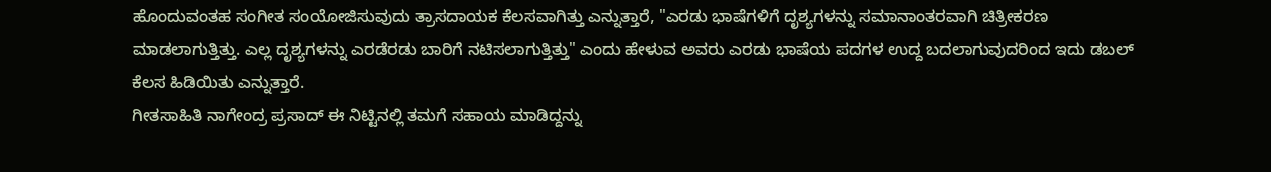ಹೊಂದುವಂತಹ ಸಂಗೀತ ಸಂಯೋಜಿಸುವುದು ತ್ರಾಸದಾಯಕ ಕೆಲಸವಾಗಿತ್ತು ಎನ್ನುತ್ತಾರೆ, "ಎರಡು ಭಾಷೆಗಳಿಗೆ ದೃಶ್ಯಗಳನ್ನು ಸಮಾನಾಂತರವಾಗಿ ಚಿತ್ರೀಕರಣ ಮಾಡಲಾಗುತ್ತಿತ್ತು. ಎಲ್ಲ ದೃಶ್ಯಗಳನ್ನು ಎರಡೆರಡು ಬಾರಿಗೆ ನಟಿಸಲಾಗುತ್ತಿತ್ತು" ಎಂದು ಹೇಳುವ ಅವರು ಎರಡು ಭಾಷೆಯ ಪದಗಳ ಉದ್ದ ಬದಲಾಗುವುದರಿಂದ ಇದು ಡಬಲ್ ಕೆಲಸ ಹಿಡಿಯಿತು ಎನ್ನುತ್ತಾರೆ.
ಗೀತಸಾಹಿತಿ ನಾಗೇಂದ್ರ ಪ್ರಸಾದ್ ಈ ನಿಟ್ಟಿನಲ್ಲಿ ತಮಗೆ ಸಹಾಯ ಮಾಡಿದ್ದನ್ನು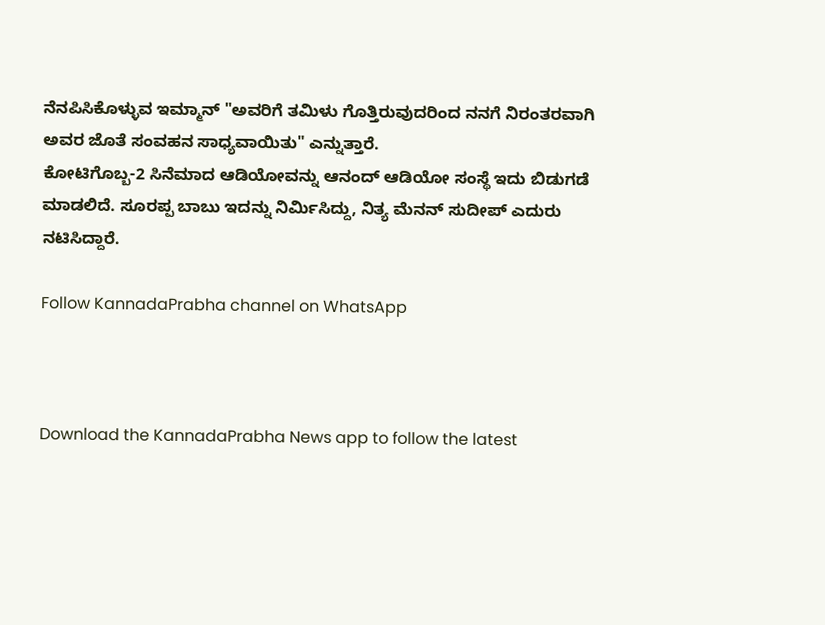ನೆನಪಿಸಿಕೊಳ್ಳುವ ಇಮ್ಮಾನ್ "ಅವರಿಗೆ ತಮಿಳು ಗೊತ್ತಿರುವುದರಿಂದ ನನಗೆ ನಿರಂತರವಾಗಿ ಅವರ ಜೊತೆ ಸಂವಹನ ಸಾಧ್ಯವಾಯಿತು" ಎನ್ನುತ್ತಾರೆ.
ಕೋಟಿಗೊಬ್ಬ-2 ಸಿನೆಮಾದ ಆಡಿಯೋವನ್ನು ಆನಂದ್ ಆಡಿಯೋ ಸಂಸ್ಥೆ ಇದು ಬಿಡುಗಡೆ ಮಾಡಲಿದೆ. ಸೂರಪ್ಪ ಬಾಬು ಇದನ್ನು ನಿರ್ಮಿಸಿದ್ದು, ನಿತ್ಯ ಮೆನನ್ ಸುದೀಪ್ ಎದುರು ನಟಿಸಿದ್ದಾರೆ.

Follow KannadaPrabha channel on WhatsApp



Download the KannadaPrabha News app to follow the latest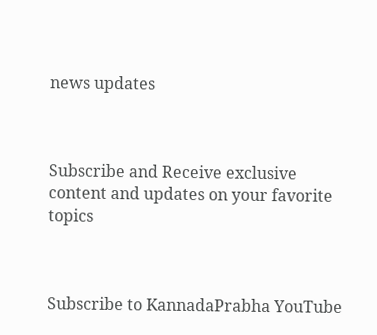news updates



Subscribe and Receive exclusive content and updates on your favorite topics



Subscribe to KannadaPrabha YouTube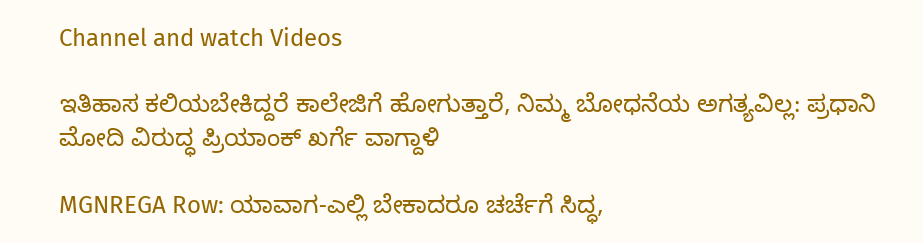Channel and watch Videos

ಇತಿಹಾಸ ಕಲಿಯಬೇಕಿದ್ದರೆ ಕಾಲೇಜಿಗೆ ಹೋಗುತ್ತಾರೆ, ನಿಮ್ಮ ಬೋಧನೆಯ ಅಗತ್ಯವಿಲ್ಲ: ಪ್ರಧಾನಿ ಮೋದಿ ವಿರುದ್ಧ ಪ್ರಿಯಾಂಕ್ ಖರ್ಗೆ ವಾಗ್ದಾಳಿ

MGNREGA Row: ಯಾವಾಗ-ಎಲ್ಲಿ ಬೇಕಾದರೂ ಚರ್ಚೆಗೆ ಸಿದ್ಧ,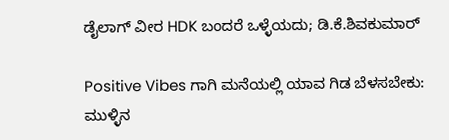ಡೈಲಾಗ್‌ ವೀರ HDK ಬಂದರೆ ಒಳ್ಳೆಯದು; ಡಿ.ಕೆ.ಶಿವಕುಮಾರ್

Positive Vibes ಗಾಗಿ ಮನೆಯಲ್ಲಿ ಯಾವ ಗಿಡ ಬೆಳಸಬೇಕು: ಮುಳ್ಳಿನ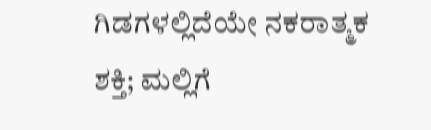ಗಿಡಗಳಲ್ಲಿದೆಯೇ ನಕರಾತ್ಮಕ ಶಕ್ತಿ; ಮಲ್ಲಿಗೆ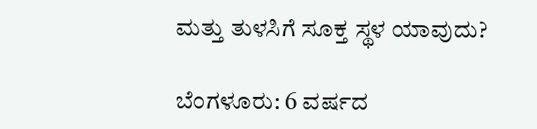ಮತ್ತು ತುಳಸಿಗೆ ಸೂಕ್ತ ಸ್ಥಳ ಯಾವುದು?

ಬೆಂಗಳೂರು: 6 ವರ್ಷದ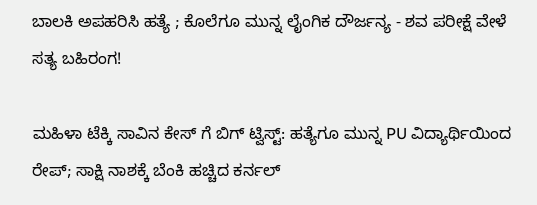ಬಾಲಕಿ ಅಪಹರಿಸಿ ಹತ್ಯೆ ; ಕೊಲೆಗೂ ಮುನ್ನ ಲೈಂಗಿಕ ದೌರ್ಜನ್ಯ - ಶವ ಪರೀಕ್ಷೆ ವೇಳೆ ಸತ್ಯ ಬಹಿರಂಗ!

ಮಹಿಳಾ ಟೆಕ್ಕಿ ಸಾವಿನ ಕೇಸ್ ಗೆ ಬಿಗ್ ಟ್ವಿಸ್ಟ್: ಹತ್ಯೆಗೂ ಮುನ್ನ PU ವಿದ್ಯಾರ್ಥಿಯಿಂದ ರೇಪ್; ಸಾಕ್ಷಿ ನಾಶಕ್ಕೆ ಬೆಂಕಿ ಹಚ್ಚಿದ ಕರ್ನಲ್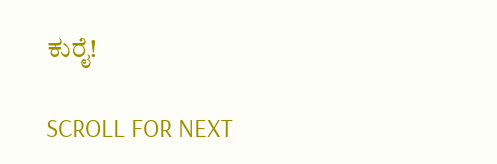ಕುರೈ!

SCROLL FOR NEXT